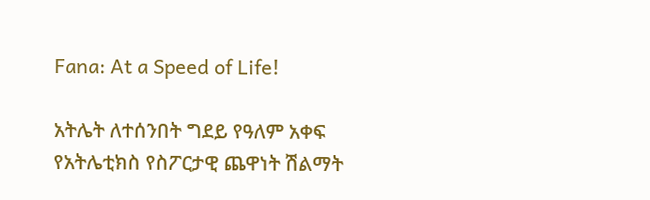Fana: At a Speed of Life!

አትሌት ለተሰንበት ግደይ የዓለም አቀፍ የአትሌቲክስ የስፖርታዊ ጨዋነት ሽልማት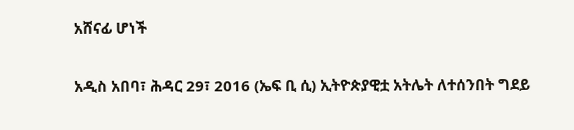አሸናፊ ሆነች

አዲስ አበባ፣ ሕዳር 29፣ 2016 (ኤፍ ቢ ሲ) ኢትዮጵያዊቷ አትሌት ለተሰንበት ግደይ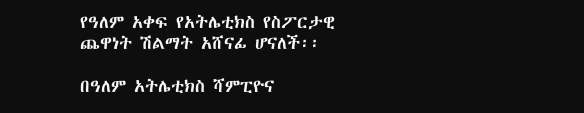የዓለም አቀፍ የአትሌቲክስ የስፖርታዊ ጨዋነት ሽልማት አሸናፊ ሆናለች፡፡

በዓለም አትሌቲክስ ሻምፒዮና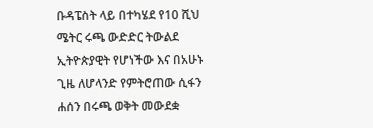ቡዳፔስት ላይ በተካሄደ የ10 ሺህ ሜትር ሩጫ ውድድር ትውልደ ኢትዮጵያዊት የሆነችው እና በአሁኑ ጊዜ ለሆላንድ የምትሮጠው ሲፋን ሐሰን በሩጫ ወቅት መውደቋ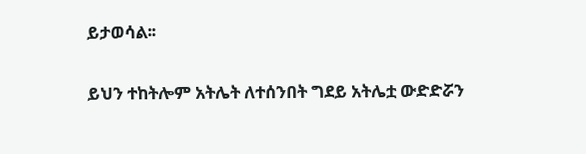ይታወሳል፡፡

ይህን ተከትሎም አትሌት ለተሰንበት ግደይ አትሌቷ ውድድሯን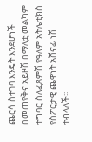ጨርሳ ስተገባ እንዴት እንደሆነች በመጠየቅና አይዞሽ በማለቷ መልካም ተግባር ስለፈጸምሽ የዓለም አትሌቲክስ የስፖርታዊ ጨዋነት አሸናፊ ነሽ ተብላለች፡፡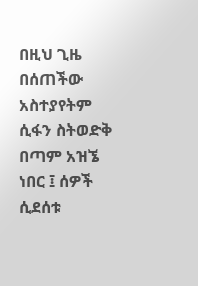በዚህ ጊዜ በሰጠችው አስተያየትም ሲፋን ስትወድቅ በጣም አዝኜ ነበር ፤ ሰዎች ሲደሰቱ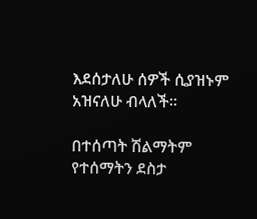እደሰታለሁ ሰዎች ሲያዝኑም አዝናለሁ ብላለች፡፡

በተሰጣት ሽልማትም የተሰማትን ደስታ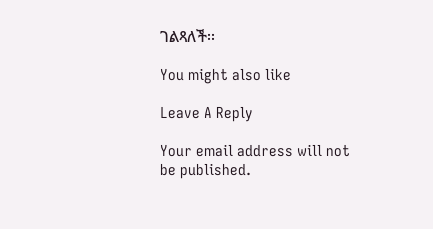ገልጻለች፡፡

You might also like

Leave A Reply

Your email address will not be published.